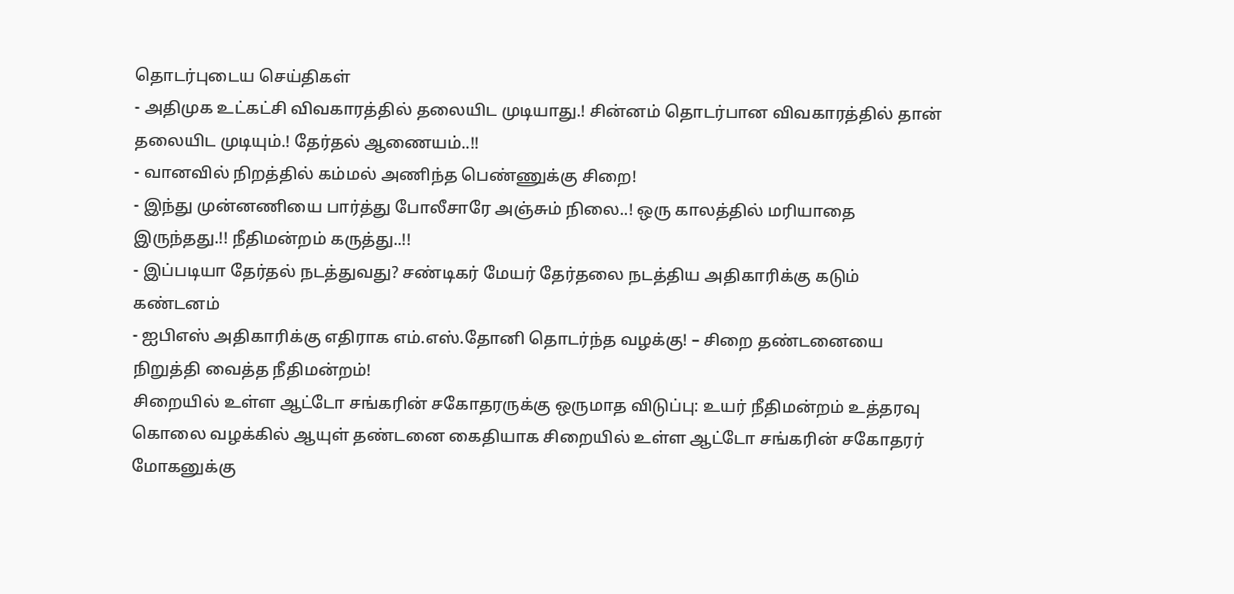தொடர்புடைய செய்திகள்
- அதிமுக உட்கட்சி விவகாரத்தில் தலையிட முடியாது.! சின்னம் தொடர்பான விவகாரத்தில் தான் தலையிட முடியும்.! தேர்தல் ஆணையம்..!!
- வானவில் நிறத்தில் கம்மல் அணிந்த பெண்ணுக்கு சிறை!
- இந்து முன்னணியை பார்த்து போலீசாரே அஞ்சும் நிலை..! ஒரு காலத்தில் மரியாதை இருந்தது.!! நீதிமன்றம் கருத்து..!!
- இப்படியா தேர்தல் நடத்துவது? சண்டிகர் மேயர் தேர்தலை நடத்திய அதிகாரிக்கு கடும் கண்டனம்
- ஐபிஎஸ் அதிகாரிக்கு எதிராக எம்.எஸ்.தோனி தொடர்ந்த வழக்கு! – சிறை தண்டனையை நிறுத்தி வைத்த நீதிமன்றம்!
சிறையில் உள்ள ஆட்டோ சங்கரின் சகோதரருக்கு ஒருமாத விடுப்பு: உயர் நீதிமன்றம் உத்தரவு
கொலை வழக்கில் ஆயுள் தண்டனை கைதியாக சிறையில் உள்ள ஆட்டோ சங்கரின் சகோதரர் மோகனுக்கு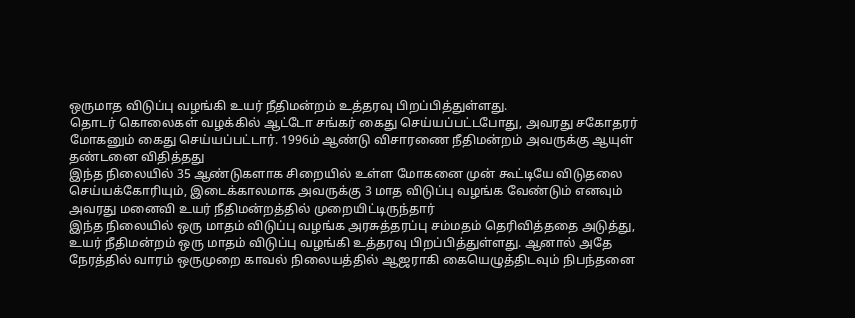ஒருமாத விடுப்பு வழங்கி உயர் நீதிமன்றம் உத்தரவு பிறப்பித்துள்ளது.
தொடர் கொலைகள் வழக்கில் ஆட்டோ சங்கர் கைது செய்யப்பட்டபோது, அவரது சகோதரர் மோகனும் கைது செய்யப்பட்டார். 1996ம் ஆண்டு விசாரணை நீதிமன்றம் அவருக்கு ஆயுள் தண்டனை விதித்தது
இந்த நிலையில் 35 ஆண்டுகளாக சிறையில் உள்ள மோகனை முன் கூட்டியே விடுதலை செய்யக்கோரியும், இடைக்காலமாக அவருக்கு 3 மாத விடுப்பு வழங்க வேண்டும் எனவும் அவரது மனைவி உயர் நீதிமன்றத்தில் முறையிட்டிருந்தார்
இந்த நிலையில் ஒரு மாதம் விடுப்பு வழங்க அரசுத்தரப்பு சம்மதம் தெரிவித்ததை அடுத்து, உயர் நீதிமன்றம் ஒரு மாதம் விடுப்பு வழங்கி உத்தரவு பிறப்பித்துள்ளது. ஆனால் அதே நேரத்தில் வாரம் ஒருமுறை காவல் நிலையத்தில் ஆஜராகி கையெழுத்திடவும் நிபந்தனை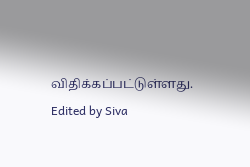விதிக்கப்பட்டுள்ளது.
Edited by Siva